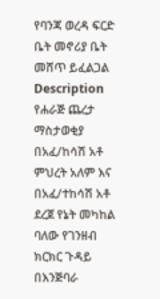የባንጃ ወረዳ ፍርድ ቤት መኖሪያ ቤት መሸጥ ይፈልጋል
Description
የሐራጅ ጨረታ ማስታወቂያ
በአፈ/ከሳሽ አቶ ምህረት አለም እና በአፈ/ተከሳሽ አቶ ደረጀ የኔት መካከል ባለው የገንዘብ ክርክር ጉዳይ በእንጅባራ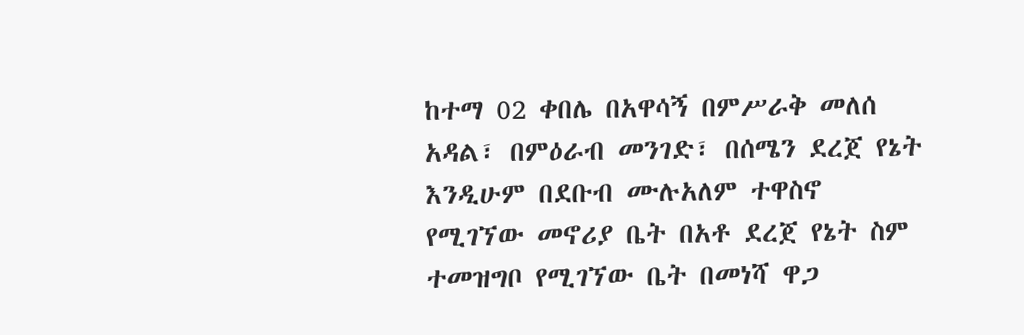ከተማ 02 ቀበሌ በአዋሳኝ በምሥራቅ መለሰ አዳል፣ በምዕራብ መንገድ፣ በሰሜን ደረጀ የኔት እንዲሁም በደቡብ ሙሉአለም ተዋስኖ የሚገኘው መኖሪያ ቤት በአቶ ደረጀ የኔት ስም ተመዝግቦ የሚገኘው ቤት በመነሻ ዋጋ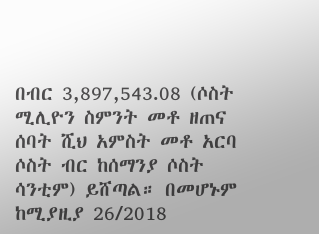በብር 3,897,543.08 (ሶስት ሚሊዮን ስምንት መቶ ዘጠና ሰባት ሺህ አምስት መቶ አርባ ሶስት ብር ከሰማንያ ሶስት ሳንቲም) ይሸጣል። በመሆኑም ከሚያዚያ 26/2018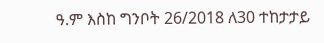ዓ.ም እስከ ግንቦት 26/2018 ለ30 ተከታታይ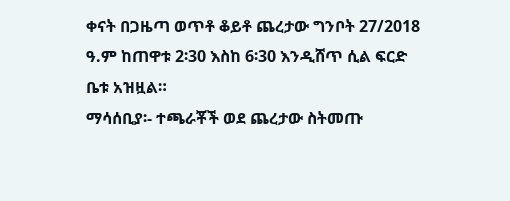ቀናት በጋዜጣ ወጥቶ ቆይቶ ጨረታው ግንቦት 27/2018 ዓ.ም ከጠዋቱ 2፡30 እስከ 6፡30 እንዲሸጥ ሲል ፍርድ ቤቱ አዝዟል።
ማሳሰቢያ፡- ተጫራቾች ወደ ጨረታው ስትመጡ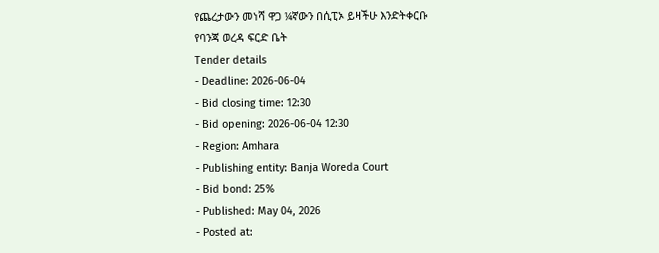የጨረታውን መነሻ ዋጋ ¼ኛውን በሲፒኦ ይዛችሁ እንድትቀርቡ
የባንጃ ወረዳ ፍርድ ቤት
Tender details
- Deadline: 2026-06-04
- Bid closing time: 12:30
- Bid opening: 2026-06-04 12:30
- Region: Amhara
- Publishing entity: Banja Woreda Court
- Bid bond: 25%
- Published: May 04, 2026
- Posted at: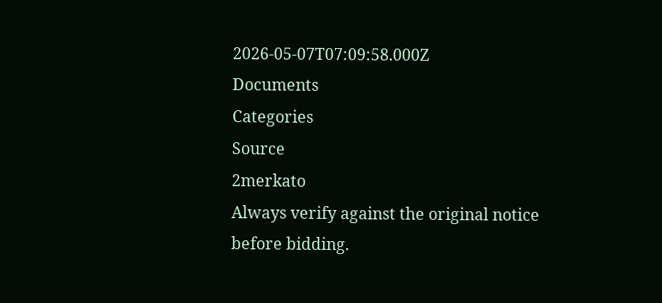2026-05-07T07:09:58.000Z
Documents
Categories
Source
2merkato
Always verify against the original notice before bidding.